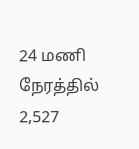24 மணி நேரத்தில் 2,527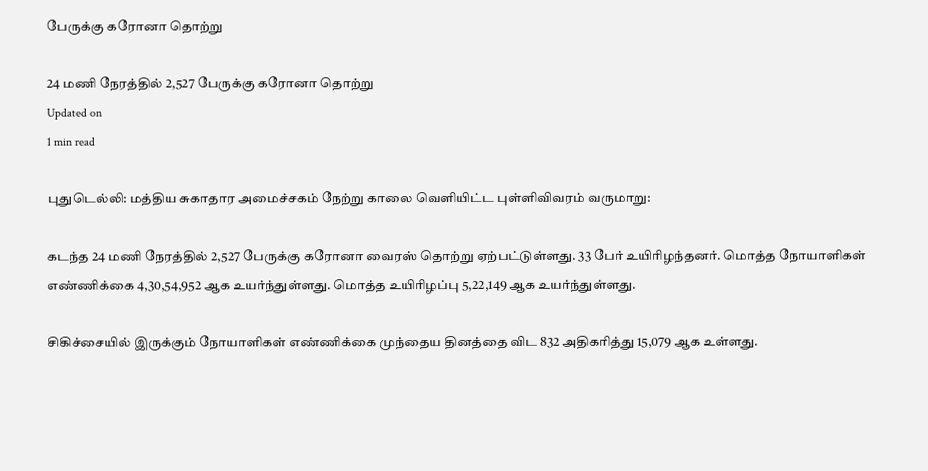பேருக்கு கரோனா தொற்று

24 மணி நேரத்தில் 2,527 பேருக்கு கரோனா தொற்று
Updated on
1 min read

புதுடெல்லி: மத்திய சுகாதார அமைச்சகம் நேற்று காலை வெளியிட்ட புள்ளிவிவரம் வருமாறு:

கடந்த 24 மணி நேரத்தில் 2,527 பேருக்கு கரோனா வைரஸ் தொற்று ஏற்பட்டுள்ளது. 33 பேர் உயிரிழந்தனர். மொத்த நோயாளிகள் எண்ணிக்கை 4,30,54,952 ஆக உயர்ந்துள்ளது. மொத்த உயிரிழப்பு 5,22,149 ஆக உயர்ந்துள்ளது.

சிகிச்சையில் இருக்கும் நோயாளிகள் எண்ணிக்கை முந்தைய தினத்தை விட 832 அதிகரித்து 15,079 ஆக உள்ளது.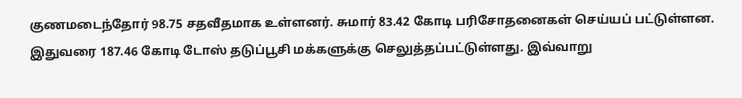குணமடைந்தோர் 98.75 சதவீதமாக உள்ளனர். சுமார் 83.42 கோடி பரிசோதனைகள் செய்யப் பட்டுள்ளன. இதுவரை 187.46 கோடி டோஸ் தடுப்பூசி மக்களுக்கு செலுத்தப்பட்டுள்ளது. இவ்வாறு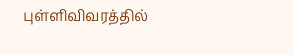புள்ளிவிவரத்தில்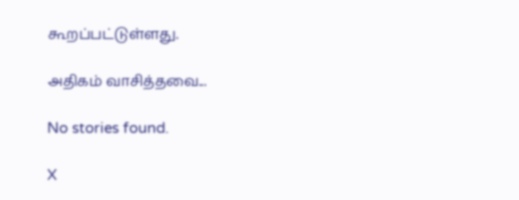கூறப்பட்டுள்ளது.

அதிகம் வாசித்தவை...

No stories found.

X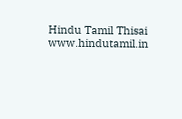Hindu Tamil Thisai
www.hindutamil.in